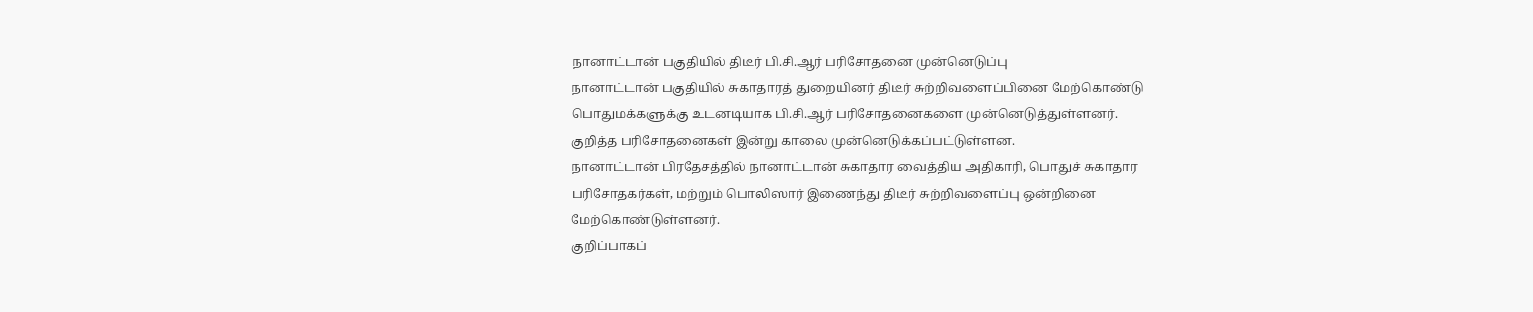நானாட்டான் பகுதியில் திடீர் பி.சி.ஆர் பரிசோதனை முன்னெடுப்பு
நானாட்டான் பகுதியில் சுகாதாரத் துறையினர் திடீர் சுற்றிவளைப்பினை மேற்கொண்டு பொதுமக்களுக்கு உடனடியாக பி.சி.ஆர் பரிசோதனைகளை முன்னெடுத்துள்ளனர்.
குறித்த பரிசோதனைகள் இன்று காலை முன்னெடுக்கப்பட்டுள்ளன.
நானாட்டான் பிரதேசத்தில் நானாட்டான் சுகாதார வைத்திய அதிகாரி, பொதுச் சுகாதார பரிசோதகர்கள், மற்றும் பொலிஸார் இணைந்து திடீர் சுற்றிவளைப்பு ஒன்றினை மேற்கொண்டுள்ளனர்.
குறிப்பாகப்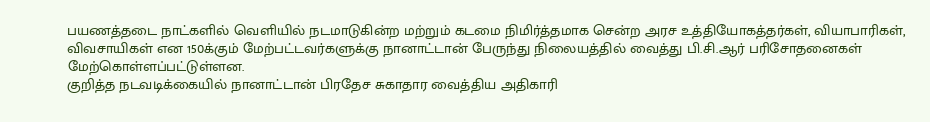பயணத்தடை நாட்களில் வெளியில் நடமாடுகின்ற மற்றும் கடமை நிமிர்த்தமாக சென்ற அரச உத்தியோகத்தர்கள், வியாபாரிகள், விவசாயிகள் என 150க்கும் மேற்பட்டவர்களுக்கு நானாட்டான் பேருந்து நிலையத்தில் வைத்து பி.சி.ஆர் பரிசோதனைகள் மேற்கொள்ளப்பட்டுள்ளன.
குறித்த நடவடிக்கையில் நானாட்டான் பிரதேச சுகாதார வைத்திய அதிகாரி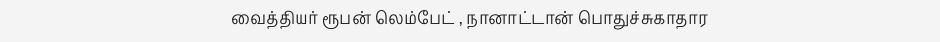வைத்தியர் ரூபன் லெம்பேட் , நானாட்டான் பொதுச்சுகாதார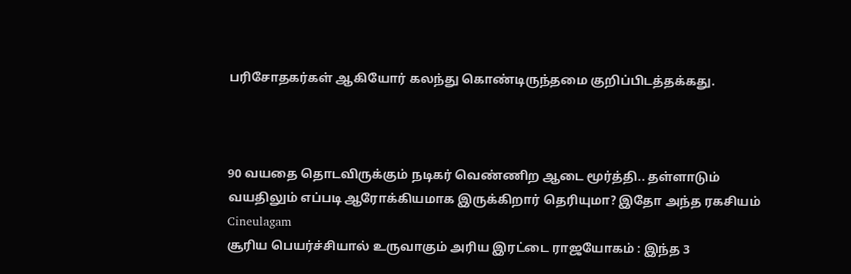பரிசோதகர்கள் ஆகியோர் கலந்து கொண்டிருந்தமை குறிப்பிடத்தக்கது.



90 வயதை தொடவிருக்கும் நடிகர் வெண்ணிற ஆடை மூர்த்தி.. தள்ளாடும் வயதிலும் எப்படி ஆரோக்கியமாக இருக்கிறார் தெரியுமா? இதோ அந்த ரகசியம் Cineulagam
சூரிய பெயர்ச்சியால் உருவாகும் அரிய இரட்டை ராஜயோகம் : இந்த 3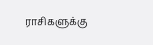ராசிகளுக்கு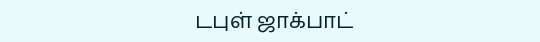டபுள் ஜாக்பாட்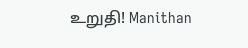உறுதி! Manithan